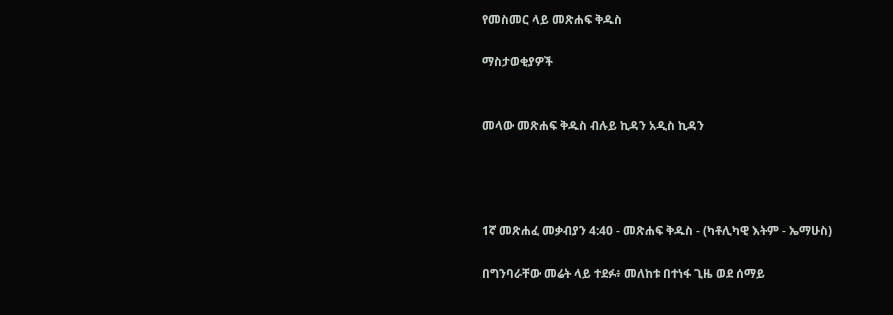የመስመር ላይ መጽሐፍ ቅዱስ

ማስታወቂያዎች


መላው መጽሐፍ ቅዱስ ብሉይ ኪዳን አዲስ ኪዳን




1ኛ መጽሐፈ መቃብያን 4:40 - መጽሐፍ ቅዱስ - (ካቶሊካዊ እትም - ኤማሁስ)

በግንባራቸው መሬት ላይ ተደፉ፥ መለከቱ በተነፋ ጊዜ ወደ ሰማይ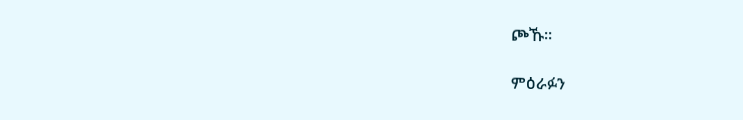ጮኹ።

ምዕራፉን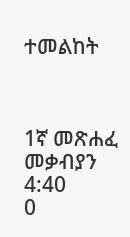ተመልከት



1ኛ መጽሐፈ መቃብያን 4:40
0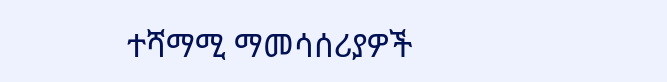ተሻማሚ ማመሳሰሪያዎች